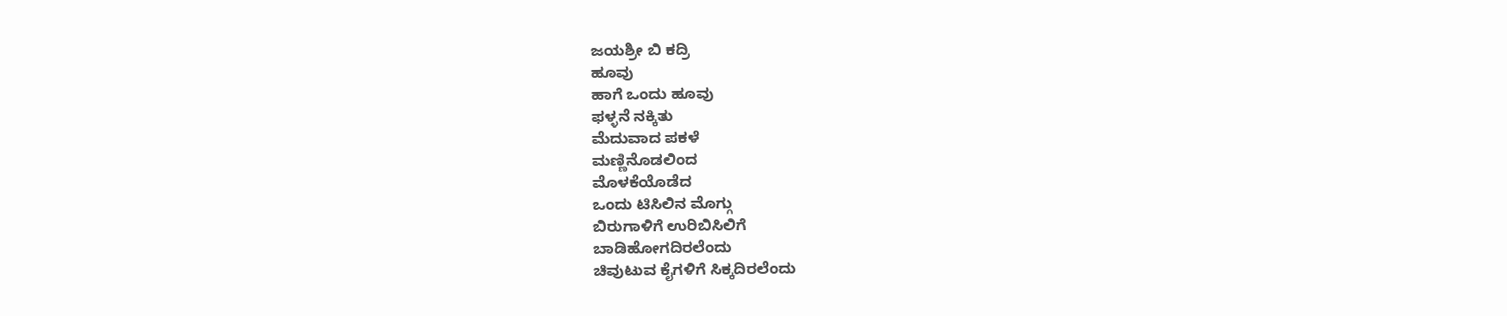ಜಯಶ್ರೀ ಬಿ ಕದ್ರಿ
ಹೂವು
ಹಾಗೆ ಒಂದು ಹೂವು
ಫಳ್ಳನೆ ನಕ್ಕಿತು
ಮೆದುವಾದ ಪಕಳೆ
ಮಣ್ಣಿನೊಡಲಿಂದ
ಮೊಳಕೆಯೊಡೆದ
ಒಂದು ಟಿಸಿಲಿನ ಮೊಗ್ಗು
ಬಿರುಗಾಳಿಗೆ ಉರಿಬಿಸಿಲಿಗೆ
ಬಾಡಿಹೋಗದಿರಲೆಂದು
ಚಿವುಟುವ ಕೈಗಳಿಗೆ ಸಿಕ್ಕದಿರಲೆಂದು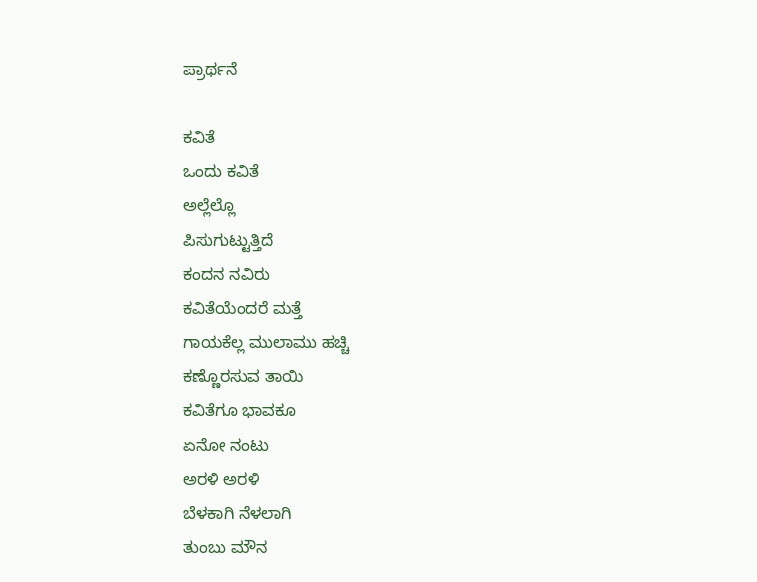ಪ್ರಾರ್ಥನೆ

ಕವಿತೆ
ಒಂದು ಕವಿತೆ
ಅಲ್ಲೆಲ್ಲೊ
ಪಿಸುಗುಟ್ಟುತ್ತಿದೆ
ಕಂದನ ನವಿರು
ಕವಿತೆಯೆಂದರೆ ಮತ್ತೆ
ಗಾಯಕೆಲ್ಲ ಮುಲಾಮು ಹಚ್ಚಿ
ಕಣ್ಣೊರಸುವ ತಾಯಿ
ಕವಿತೆಗೂ ಭಾವಕೂ
ಏನೋ ನಂಟು
ಅರಳಿ ಅರಳಿ
ಬೆಳಕಾಗಿ ನೆಳಲಾಗಿ
ತುಂಬು ಮೌನ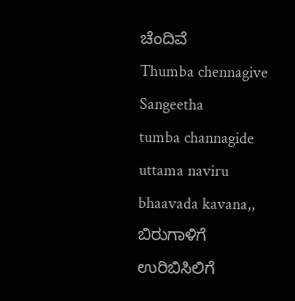ಚೆಂದಿವೆ
Thumba chennagive
Sangeetha
tumba channagide
uttama naviru bhaavada kavana,,
ಬಿರುಗಾಳಿಗೆ ಉರಿಬಿಸಿಲಿಗೆ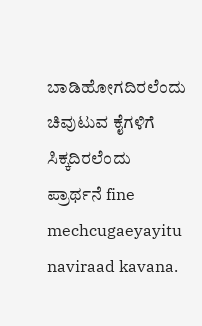ಬಾಡಿಹೋಗದಿರಲೆಂದು
ಚಿವುಟುವ ಕೈಗಳಿಗೆ ಸಿಕ್ಕದಿರಲೆಂದು
ಪ್ರಾರ್ಥನೆ fine
mechcugaeyayitu naviraad kavana.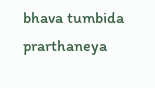bhava tumbida prarthaneya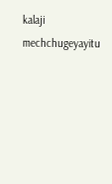kalaji mechchugeyayitu